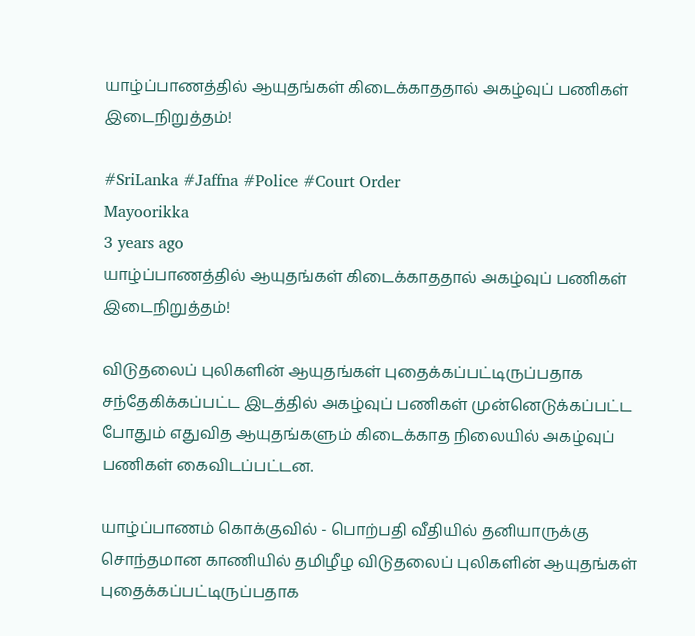யாழ்ப்பாணத்தில் ஆயுதங்கள் கிடைக்காததால் அகழ்வுப் பணிகள் இடைநிறுத்தம்!

#SriLanka #Jaffna #Police #Court Order
Mayoorikka
3 years ago
யாழ்ப்பாணத்தில் ஆயுதங்கள் கிடைக்காததால் அகழ்வுப் பணிகள் இடைநிறுத்தம்!

விடுதலைப் புலிகளின் ஆயுதங்கள் புதைக்கப்பட்டிருப்பதாக சந்தேகிக்கப்பட்ட இடத்தில் அகழ்வுப் பணிகள் முன்னெடுக்கப்பட்ட போதும் எதுவித ஆயுதங்களும் கிடைக்காத நிலையில் அகழ்வுப் பணிகள் கைவிடப்பட்டன.

யாழ்ப்பாணம் கொக்குவில் - பொற்பதி வீதியில் தனியாருக்கு சொந்தமான காணியில் தமிழீழ விடுதலைப் புலிகளின் ஆயுதங்கள் புதைக்கப்பட்டிருப்பதாக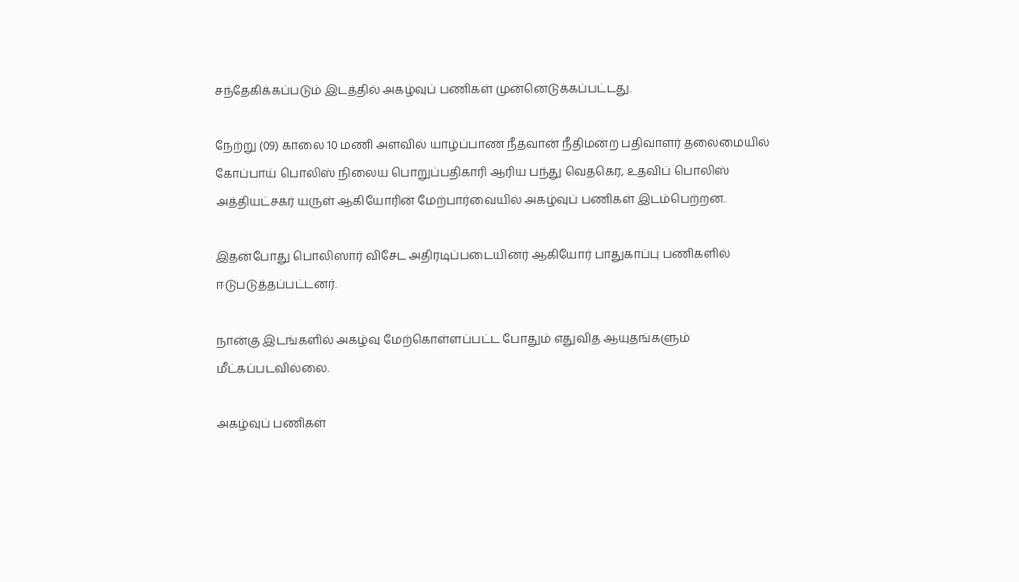சந்தேகிக்கப்படும் இடத்தில் அகழ்வுப் பணிகள் முன்னெடுக்கப்பட்டது.

நேற்று (09) காலை 10 மணி அளவில் யாழ்ப்பாண நீதவான் நீதிமன்ற பதிவாளர் தலைமையில் கோப்பாய் பொலிஸ் நிலைய பொறுப்பதிகாரி ஆரிய பந்து வெதகெர, உதவிப் பொலிஸ் அத்தியட்சகர் யருள் ஆகியோரின் மேற்பார்வையில் அகழ்வுப் பணிகள் இடம்பெற்றன.

இதன்போது பொலிஸார் விசேட அதிரடிப்படையினர் ஆகியோர் பாதுகாப்பு பணிகளில் ஈடுபடுத்தப்பட்டனர்.

நான்கு இடங்களில் அகழ்வு மேற்கொள்ளப்பட்ட போதும் எதுவித ஆயுதங்களும் மீட்கப்படவில்லை.

அகழ்வுப் பணிகள்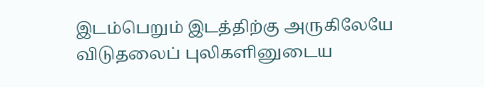இடம்பெறும் இடத்திற்கு அருகிலேயே விடுதலைப் புலிகளினுடைய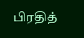பிரதித்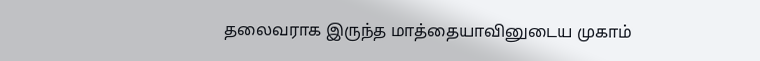தலைவராக இருந்த மாத்தையாவினுடைய முகாம்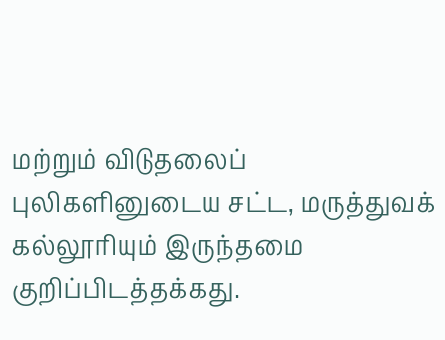மற்றும் விடுதலைப் புலிகளினுடைய சட்ட, மருத்துவக் கல்லூரியும் இருந்தமை குறிப்பிடத்தக்கது.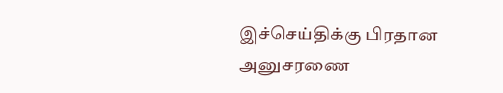இச்செய்திக்கு பிரதான அனுசரணை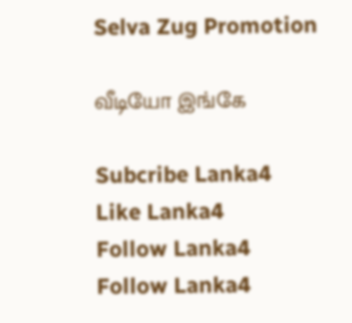Selva Zug Promotion

வீடியோ இங்கே

Subcribe Lanka4
Like Lanka4
Follow Lanka4
Follow Lanka4